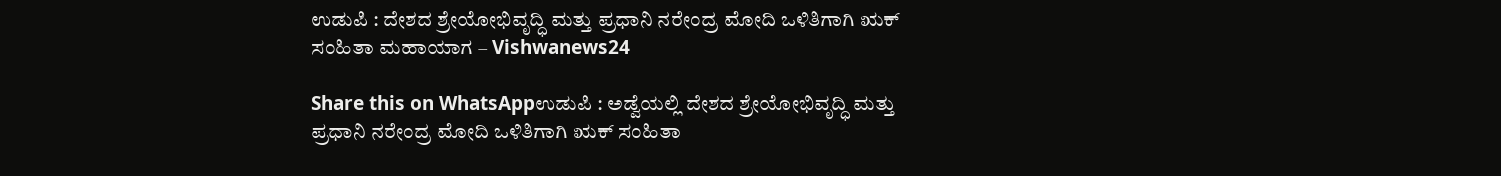ಉಡುಪಿ : ದೇಶದ ಶ್ರೇಯೋಭಿವೃದ್ಧಿ ಮತ್ತು ಪ್ರಧಾನಿ ನರೇಂದ್ರ ಮೋದಿ ಒಳಿತಿಗಾಗಿ ಋಕ್ ಸಂಹಿತಾ ಮಹಾಯಾಗ – Vishwanews24

Share this on WhatsAppಉಡುಪಿ : ಅಡ್ವೆಯಲ್ಲಿ ದೇಶದ ಶ್ರೇಯೋಭಿವೃದ್ಧಿ ಮತ್ತು ಪ್ರಧಾನಿ ನರೇಂದ್ರ ಮೋದಿ ಒಳಿತಿಗಾಗಿ ಋಕ್ ಸಂಹಿತಾ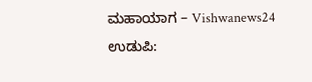ಮಹಾಯಾಗ – Vishwanews24 ಉಡುಪಿ: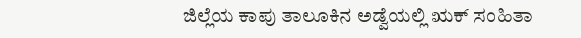ಜಿಲ್ಲೆಯ ಕಾಪು ತಾಲೂಕಿನ ಅಡ್ವೆಯಲ್ಲಿ ಋಕ್ ಸಂಹಿತಾ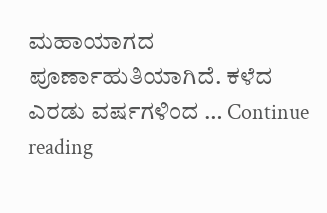ಮಹಾಯಾಗದ ಪೂರ್ಣಾಹುತಿಯಾಗಿದೆ. ಕಳೆದ ಎರಡು ವರ್ಷಗಳಿಂದ … Continue reading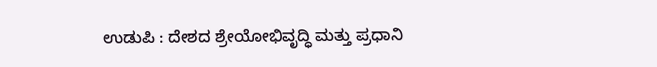ಉಡುಪಿ : ದೇಶದ ಶ್ರೇಯೋಭಿವೃದ್ಧಿ ಮತ್ತು ಪ್ರಧಾನಿ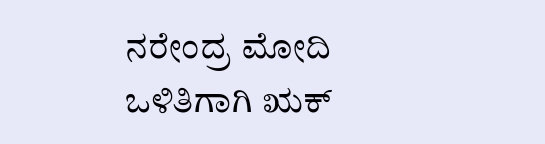ನರೇಂದ್ರ ಮೋದಿ ಒಳಿತಿಗಾಗಿ ಋಕ್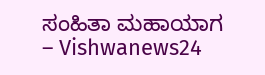ಸಂಹಿತಾ ಮಹಾಯಾಗ – Vishwanews24